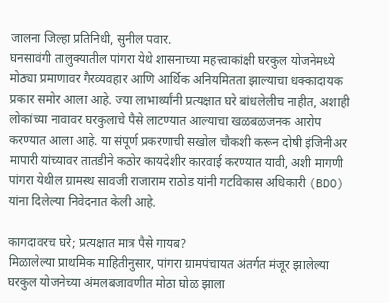जालना जिल्हा प्रतिनिधी, सुनील पवार.
घनसावंगी तालुक्यातील पांगरा येथे शासनाच्या महत्त्वाकांक्षी घरकुल योजनेमध्ये मोठ्या प्रमाणावर गैरव्यवहार आणि आर्थिक अनियमितता झाल्याचा धक्कादायक प्रकार समोर आला आहे. ज्या लाभार्थ्यांनी प्रत्यक्षात घरे बांधलेलीच नाहीत, अशाही लोकांच्या नावावर घरकुलाचे पैसे लाटण्यात आल्याचा खळबळजनक आरोप करण्यात आला आहे. या संपूर्ण प्रकरणाची सखोल चौकशी करून दोषी इंजिनीअर मापारी यांच्यावर तातडीने कठोर कायदेशीर कारवाई करण्यात यावी, अशी मागणी पांगरा येथील ग्रामस्थ सावजी राजाराम राठोड यांनी गटविकास अधिकारी (BDO) यांना दिलेल्या निवेदनात केली आहे.

कागदावरच घरे; प्रत्यक्षात मात्र पैसे गायब?
मिळालेल्या प्राथमिक माहितीनुसार, पांगरा ग्रामपंचायत अंतर्गत मंजूर झालेल्या घरकुल योजनेच्या अंमलबजावणीत मोठा घोळ झाला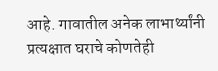आहे. गावातील अनेक लाभार्थ्यांनी प्रत्यक्षात घराचे कोणतेही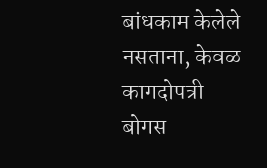बांधकाम केलेले नसताना, केवळ कागदोपत्री बोगस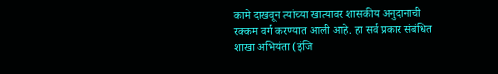कामे दाखवून त्यांच्या खात्यावर शासकीय अनुदानाची रक्कम वर्ग करण्यात आली आहे. हा सर्व प्रकार संबंधित शाखा अभियंता (इंजि